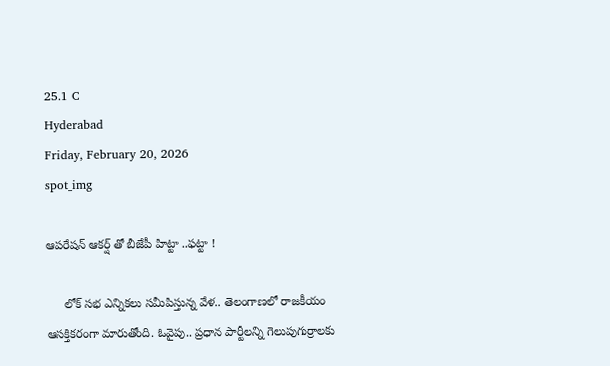25.1 C
Hyderabad
Friday, February 20, 2026
spot_img

ఆపరేషన్‌ ఆకర్ష్‌ తో బీజేపీ హిట్టా ..ఫట్టా !

     లోక్ సభ ఎన్నికలు సమీపిస్తున్న వేళ.. తెలంగాణలో రాజకీయం ఆసక్తికరంగా మారుతోంది. ఓవైపు.. ప్రధాన పార్టీలన్ని గెలుపుగుర్రాలకు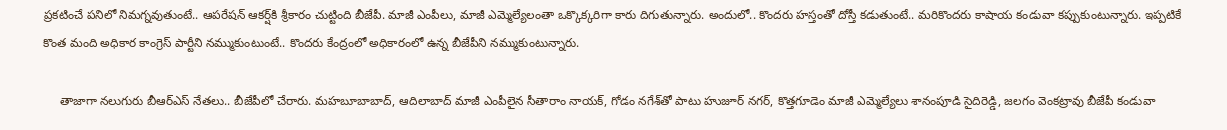ప్రకటించే పనిలో నిమగ్నవుతుంటే.. ఆపరేషన్‌ ఆకర్ష్‌కి శ్రీకారం చుట్టింది బీజేపీ. మాజీ ఎంపీలు, మాజీ ఎమ్మెల్యేలంతా ఒక్కొక్కరిగా కారు దిగుతున్నారు. అందులో.. కొందరు హస్తంతో దోస్తీ కడుతుంటే.. మరికొందరు కాషాయ కండువా కప్పుకుంటున్నారు. ఇప్పటికే కొంత మంది అధికార కాంగ్రెస్ పార్టీని నమ్ముకుంటుంటే.. కొందరు కేంద్రంలో అధికారంలో ఉన్న బీజేపీని నమ్ముకుంటున్నారు.

     తాజాగా నలుగురు బీఆర్ఎస్ నేతలు.. బీజేపీలో చేరారు. మహబూబాబాద్, ఆదిలాబాద్ మాజీ ఎంపీలైన సీతారాం నాయక్, గోడం నగేశ్‌తో పాటు హుజూర్ నగర్, కొత్తగూడెం మాజీ ఎమ్మెల్యేలు శానంపూడి సైదిరెడ్డి, జలగం వెంకట్రావు బీజేపీ కండువా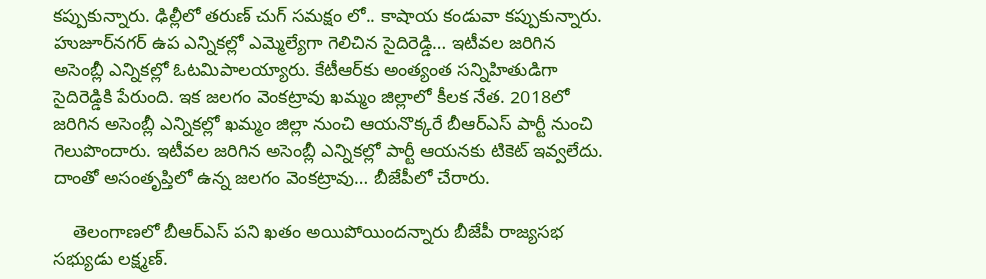కప్పుకున్నారు. ఢిల్లీలో తరుణ్ చుగ్ సమక్షం లో.. కాషాయ కండువా కప్పుకున్నారు. హుజూర్‌నగర్ ఉప ఎన్నికల్లో ఎమ్మెల్యేగా గెలిచిన సైదిరెడ్డి… ఇటీవల జరిగిన అసెంబ్లీ ఎన్నికల్లో ఓటమిపాలయ్యారు. కేటీఆర్‌కు అంత్యంత సన్నిహితుడిగా సైదిరెడ్డికి పేరుంది. ఇక జలగం వెంకట్రావు ఖమ్మం జిల్లాలో కీలక నేత. 2018లో జరిగిన అసెంబ్లీ ఎన్నికల్లో ఖమ్మం జిల్లా నుంచి ఆయనొక్కరే బీఆర్ఎస్ పార్టీ నుంచి గెలుపొందారు. ఇటీవల జరిగిన అసెంబ్లీ ఎన్నికల్లో పార్టీ ఆయనకు టికెట్ ఇవ్వలేదు. దాంతో అసంతృప్తిలో ఉన్న జలగం వెంకట్రావు… బీజేపీలో చేరారు.

    తెలంగాణలో బీఆర్ఎస్ పని ఖతం అయిపోయిందన్నారు బీజేపీ రాజ్యసభ సభ్యుడు లక్ష్మణ్‌.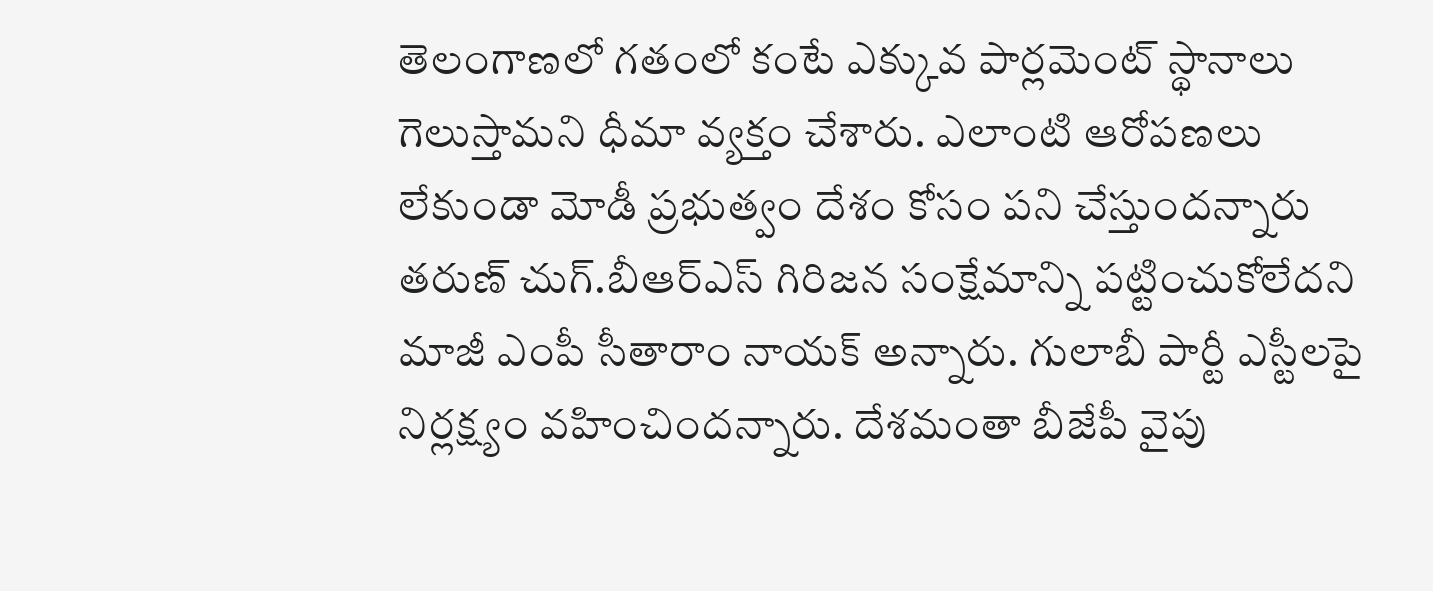తెలంగాణలో గతంలో కంటే ఎక్కువ పార్లమెంట్ స్థానాలు గెలుస్తామని ధీమా వ్యక్తం చేశారు. ఎలాంటి ఆరోపణలు లేకుండా మోడీ ప్రభుత్వం దేశం కోసం పని చేస్తుందన్నారు తరుణ్‌ చుగ్‌.బీఆర్‌ఎస్‌ గిరిజన సంక్షేమాన్ని పట్టించుకోలేదని మాజీ ఎంపీ సీతారాం నాయక్‌ అన్నారు. గులాబీ పార్టీ ఎస్టీలపై నిర్లక్ష్యం వహించిందన్నారు. దేశమంతా బీజేపీ వైపు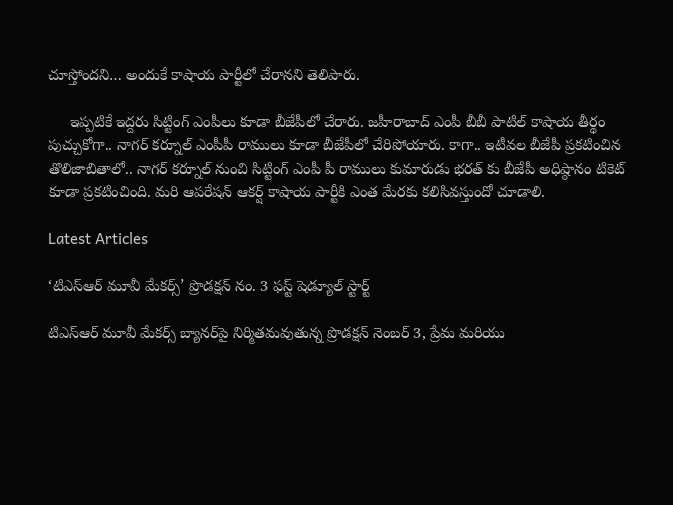చూస్తోందని… అందుకే కాషాయ పార్టీలో చేరానని తెలిపారు.

     ఇప్పటికే ఇద్దరు సిట్టింగ్ ఎంపీలు కూడా బీజేపీలో చేరారు. జహీరాబాద్ ఎంపీ బీబీ పాటిల్ కాషాయ తీర్థం పుచ్చుకోగా.. నాగర్ కర్నూల్ ఎంపీపీ రాములు కూడా బీజేపీలో చేరిపోయారు. కాగా.. ఇటీవల బీజేపీ ప్రకటించిన తొలిజాబితాలో.. నాగర్ కర్నూల్ నుంచి సిట్టింగ్ ఎంపీ పీ రాములు కుమారుడు భరత్‌ కు బీజేపీ అధిష్ఠానం టికెట్ కూడా ప్రకటించింది. మరి ఆపరేషన్‌ ఆకర్ష్‌ కాషాయ పార్టీకి ఎంత మేరకు కలిసివస్తుందో చూడాలి.

Latest Articles

‘టిఎస్ఆర్ మూవీ మేకర్స్’ ప్రొడక్షన్ నం. 3 ఫస్ట్ షెడ్యూల్ స్టార్ట్

టిఎస్ఆర్ మూవీ మేకర్స్ బ్యానర్‌పై నిర్మితమవుతున్న ప్రొడక్షన్ నెంబర్ 3, ప్రేమ మరియు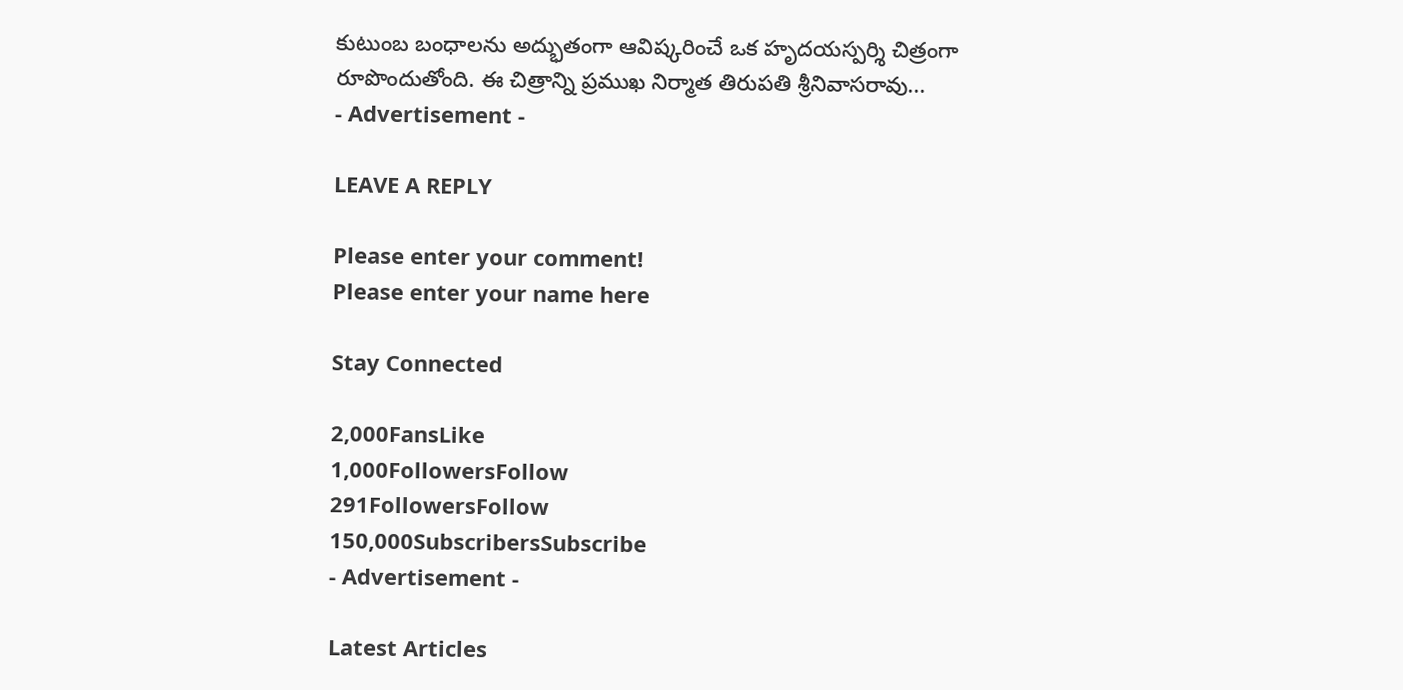కుటుంబ బంధాలను అద్భుతంగా ఆవిష్కరించే ఒక హృదయస్పర్శి చిత్రంగా రూపొందుతోంది. ఈ చిత్రాన్ని ప్రముఖ నిర్మాత తిరుపతి శ్రీనివాసరావు...
- Advertisement -

LEAVE A REPLY

Please enter your comment!
Please enter your name here

Stay Connected

2,000FansLike
1,000FollowersFollow
291FollowersFollow
150,000SubscribersSubscribe
- Advertisement -

Latest Articles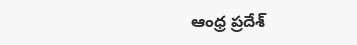ఆంధ్ర ప్రదేశ్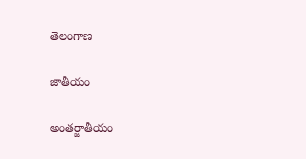తెలంగాణ

జాతీయం

అంతర్జాతీయం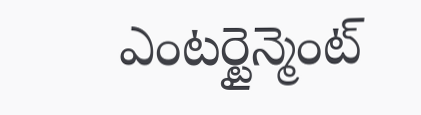ఎంటర్టైన్మెంట్